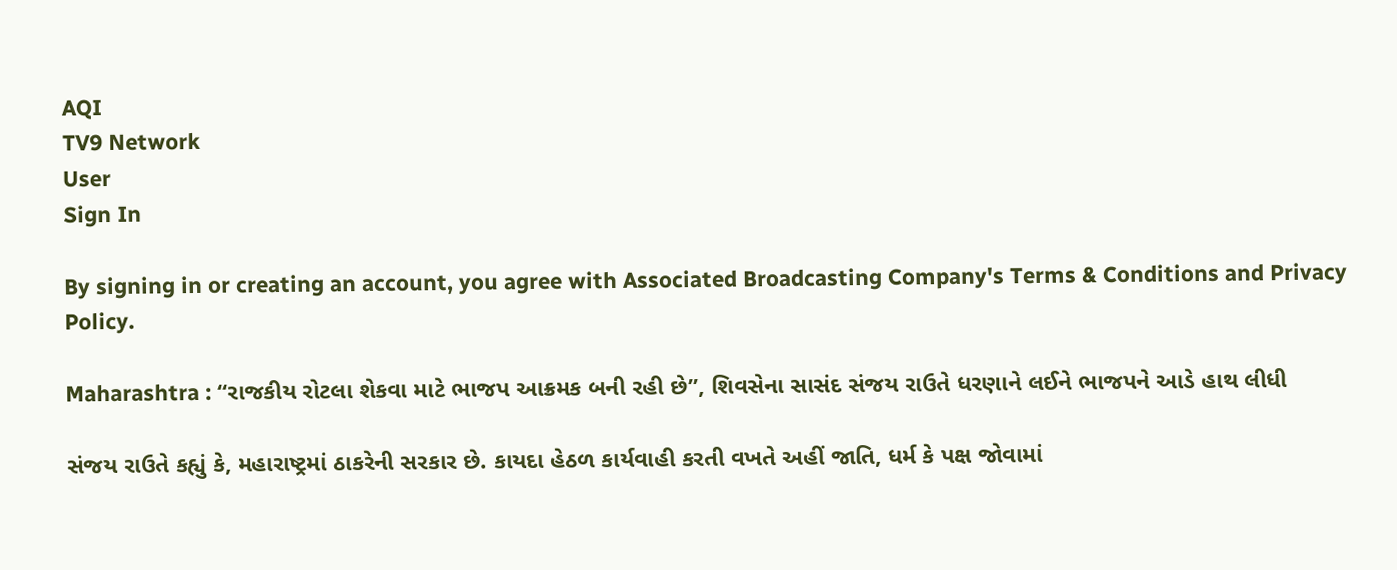AQI
TV9 Network
User
Sign In

By signing in or creating an account, you agree with Associated Broadcasting Company's Terms & Conditions and Privacy Policy.

Maharashtra : “રાજકીય રોટલા શેકવા માટે ભાજપ આક્રમક બની રહી છે”, શિવસેના સાસંદ સંજય રાઉતે ધરણાને લઈને ભાજપને આડે હાથ લીધી

સંજય રાઉતે કહ્યું કે, મહારાષ્ટ્રમાં ઠાકરેની સરકાર છે. કાયદા હેઠળ કાર્યવાહી કરતી વખતે અહીં જાતિ, ધર્મ કે પક્ષ જોવામાં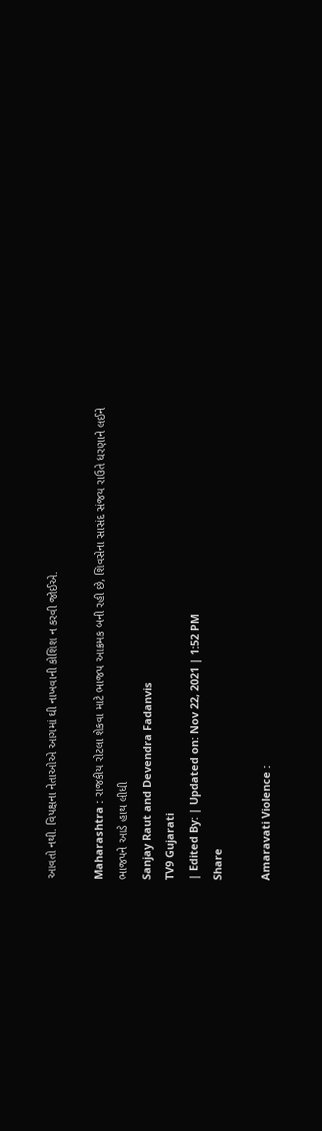આવતો નથી. વિપક્ષના નેતાઓએ આગમાં ઘી નાખવાની કોશિશ ન કરવી જોઈએ.

Maharashtra : રાજકીય રોટલા શેકવા માટે ભાજપ આક્રમક બની રહી છે, શિવસેના સાસંદ સંજય રાઉતે ધરણાને લઈને ભાજપને આડે હાથ લીધી
Sanjay Raut and Devendra Fadanvis
TV9 Gujarati
| Edited By: | Updated on: Nov 22, 2021 | 1:52 PM
Share

Amaravati Violence :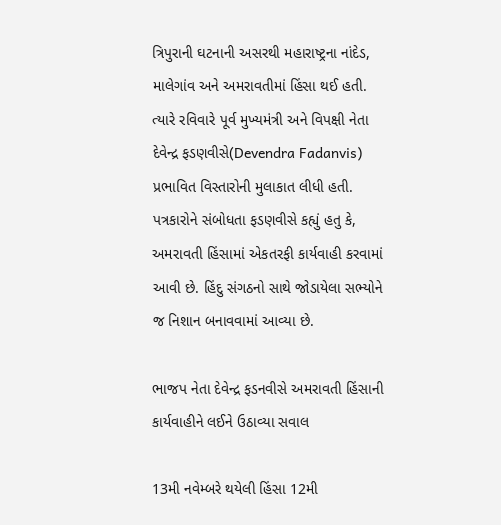ત્રિપુરાની ઘટનાની અસરથી મહારાષ્ટ્રના નાંદેડ, માલેગાંવ અને અમરાવતીમાં હિંસા થઈ હતી. ત્યારે રવિવારે પૂર્વ મુખ્યમંત્રી અને વિપક્ષી નેતા દેવેન્દ્ર ફડણવીસે(Devendra Fadanvis)  પ્રભાવિત વિસ્તારોની મુલાકાત લીધી હતી. પત્રકારોને સંબોધતા ફડણવીસે કહ્યું હતુ કે, અમરાવતી હિંસામાં એકતરફી કાર્યવાહી કરવામાં આવી છે. હિંદુ સંગઠનો સાથે જોડાયેલા સભ્યોને જ નિશાન બનાવવામાં આવ્યા છે.

ભાજપ નેતા દેવેન્દ્ર ફડનવીસે અમરાવતી હિંસાની કાર્યવાહીને લઈને ઉઠાવ્યા સવાલ

13મી નવેમ્બરે થયેલી હિંસા 12મી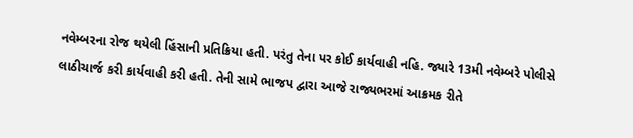નવેમ્બરના રોજ થયેલી હિંસાની પ્રતિક્રિયા હતી. પરંતુ તેના પર કોઈ કાર્યવાહી નહિ. જ્યારે 13મી નવેમ્બરે પોલીસે લાઠીચાર્જ કરી કાર્યવાહી કરી હતી. તેની સામે ભાજપ દ્વારા આજે રાજ્યભરમાં આક્રમક રીતે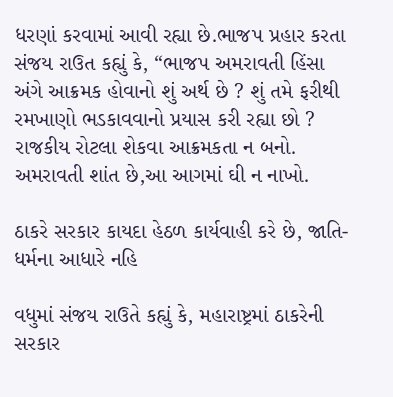ધરણાં કરવામાં આવી રહ્યા છે.ભાજપ પ્રહાર કરતા સંજય રાઉત કહ્યું કે, “ભાજપ અમરાવતી હિંસા અંગે આક્રમક હોવાનો શું અર્થ છે ? શું તમે ફરીથી રમખાણો ભડકાવવાનો પ્રયાસ કરી રહ્યા છો ? રાજકીય રોટલા શેકવા આક્રમકતા ન બનો. અમરાવતી શાંત છે,આ આગમાં ઘી ન નાખો.

ઠાકરે સરકાર કાયદા હેઠળ કાર્યવાહી કરે છે, જાતિ-ધર્મના આધારે નહિ

વધુમાં સંજય રાઉતે કહ્યું કે, મહારાષ્ટ્રમાં ઠાકરેની સરકાર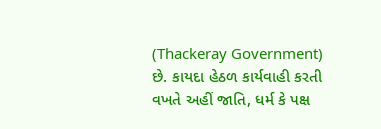(Thackeray Government)  છે. કાયદા હેઠળ કાર્યવાહી કરતી વખતે અહીં જાતિ, ધર્મ કે પક્ષ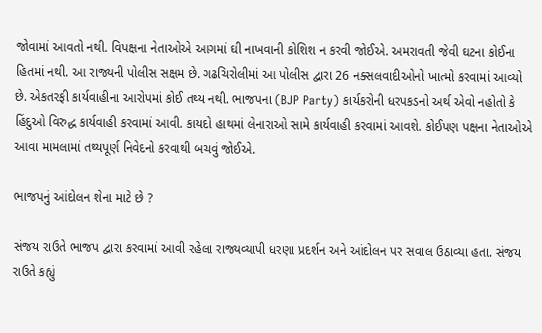જોવામાં આવતો નથી. વિપક્ષના નેતાઓએ આગમાં ઘી નાખવાની કોશિશ ન કરવી જોઈએ. અમરાવતી જેવી ઘટના કોઈના હિતમાં નથી. આ રાજ્યની પોલીસ સક્ષમ છે. ગઢચિરોલીમાં આ પોલીસ દ્વારા 26 નક્સલવાદીઓનો ખાત્મો કરવામાં આવ્યો છે. એકતરફી કાર્યવાહીના આરોપમાં કોઈ તથ્ય નથી. ભાજપના (BJP Party) કાર્યકરોની ધરપકડનો અર્થ એવો નહોતો કે હિંદુઓ વિરુદ્ધ કાર્યવાહી કરવામાં આવી. કાયદો હાથમાં લેનારાઓ સામે કાર્યવાહી કરવામાં આવશે. કોઈપણ પક્ષના નેતાઓએ આવા મામલામાં તથ્યપૂર્ણ નિવેદનો કરવાથી બચવું જોઈએ.

ભાજપનું આંદોલન શેના માટે છે ?

સંજય રાઉતે ભાજપ દ્વારા કરવામાં આવી રહેલા રાજ્યવ્યાપી ધરણા પ્રદર્શન અને આંદોલન પર સવાલ ઉઠાવ્યા હતા. સંજય રાઉતે કહ્યું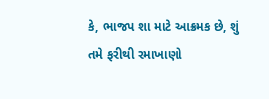કે, ભાજપ શા માટે આક્રમક છે, શું તમે ફરીથી રમાખાણો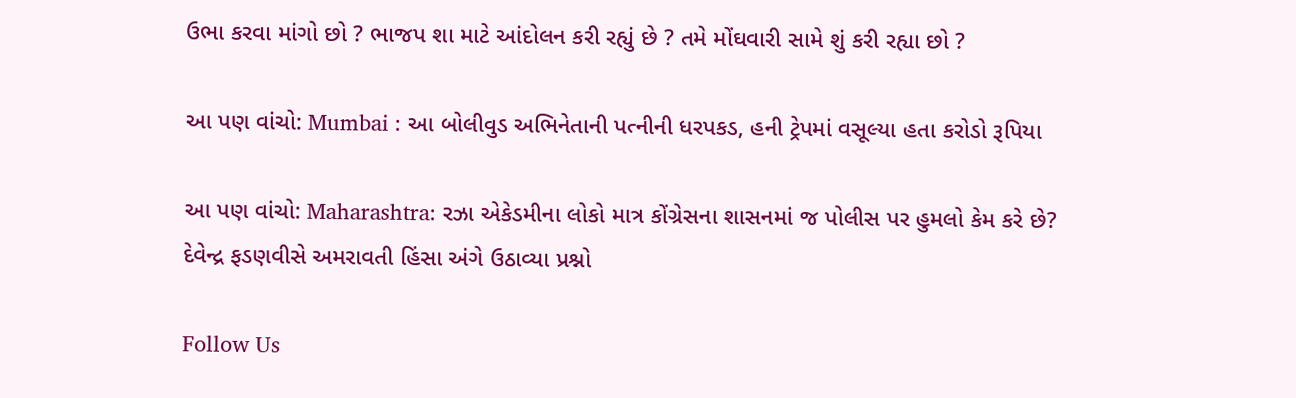ઉભા કરવા માંગો છો ? ભાજપ શા માટે આંદોલન કરી રહ્યું છે ? તમે મોંઘવારી સામે શું કરી રહ્યા છો ?

આ પણ વાંચો: Mumbai : આ બોલીવુડ અભિનેતાની પત્નીની ધરપકડ, હની ટ્રેપમાં વસૂલ્યા હતા કરોડો રૂપિયા

આ પણ વાંચો: Maharashtra: રઝા એકેડમીના લોકો માત્ર કોંગ્રેસના શાસનમાં જ પોલીસ પર હુમલો કેમ કરે છે? દેવેન્દ્ર ફડણવીસે અમરાવતી હિંસા અંગે ઉઠાવ્યા પ્રશ્નો

Follow Us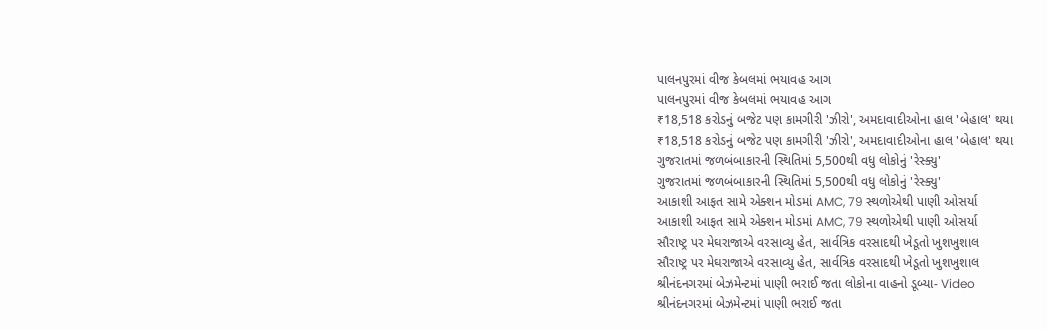પાલનપુરમાં વીજ કેબલમાં ભયાવહ આગ
પાલનપુરમાં વીજ કેબલમાં ભયાવહ આગ
₹18,518 કરોડનું બજેટ પણ કામગીરી 'ઝીરો', અમદાવાદીઓના હાલ 'બેહાલ' થયા
₹18,518 કરોડનું બજેટ પણ કામગીરી 'ઝીરો', અમદાવાદીઓના હાલ 'બેહાલ' થયા
ગુજરાતમાં જળબંબાકારની સ્થિતિમાં 5,500થી વધુ લોકોનું 'રેસ્ક્યુ'
ગુજરાતમાં જળબંબાકારની સ્થિતિમાં 5,500થી વધુ લોકોનું 'રેસ્ક્યુ'
આકાશી આફત સામે એક્શન મોડમાં AMC, 79 સ્થળોએથી પાણી ઓસર્યા
આકાશી આફત સામે એક્શન મોડમાં AMC, 79 સ્થળોએથી પાણી ઓસર્યા
સૌરાષ્ટ્ર પર મેઘરાજાએ વરસાવ્યુ હેત, સાર્વત્રિક વરસાદથી ખેડૂતો ખુશખુશાલ
સૌરાષ્ટ્ર પર મેઘરાજાએ વરસાવ્યુ હેત, સાર્વત્રિક વરસાદથી ખેડૂતો ખુશખુશાલ
શ્રીનંદનગરમાં બેઝમેન્ટમાં પાણી ભરાઈ જતા લોકોના વાહનો ડૂબ્યા- Video
શ્રીનંદનગરમાં બેઝમેન્ટમાં પાણી ભરાઈ જતા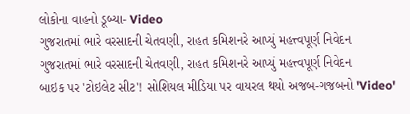લોકોના વાહનો ડૂબ્યા- Video
ગુજરાતમાં ભારે વરસાદની ચેતવણી, રાહત કમિશનરે આપ્યું મહત્ત્વપૂર્ણ નિવેદન
ગુજરાતમાં ભારે વરસાદની ચેતવણી, રાહત કમિશનરે આપ્યું મહત્ત્વપૂર્ણ નિવેદન
બાઇક પર 'ટોઇલેટ સીટ'! સોશિયલ મીડિયા પર વાયરલ થયો અજબ-ગજબનો 'Video'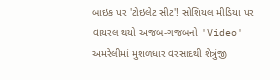બાઇક પર 'ટોઇલેટ સીટ'! સોશિયલ મીડિયા પર વાયરલ થયો અજબ-ગજબનો 'Video'
અમરેલીમાં મુશળધાર વરસાદથી શેત્રુંજી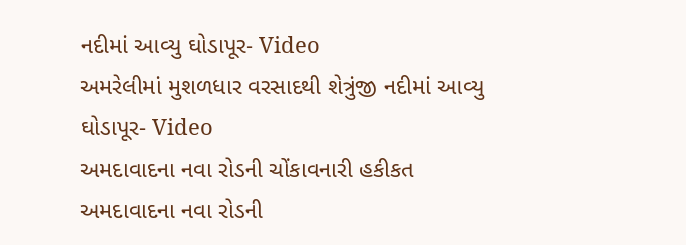નદીમાં આવ્યુ ઘોડાપૂર- Video
અમરેલીમાં મુશળધાર વરસાદથી શેત્રુંજી નદીમાં આવ્યુ ઘોડાપૂર- Video
અમદાવાદના નવા રોડની ચોંકાવનારી હકીકત
અમદાવાદના નવા રોડની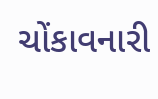ચોંકાવનારી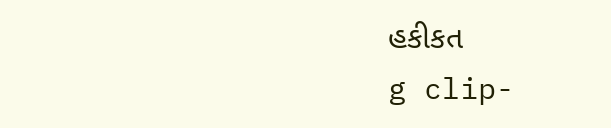હકીકત
g clip-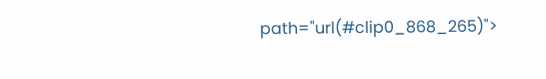path="url(#clip0_868_265)">